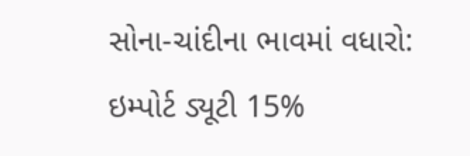સોના-ચાંદીના ભાવમાં વધારો: ઇમ્પોર્ટ ડ્યૂટી 15%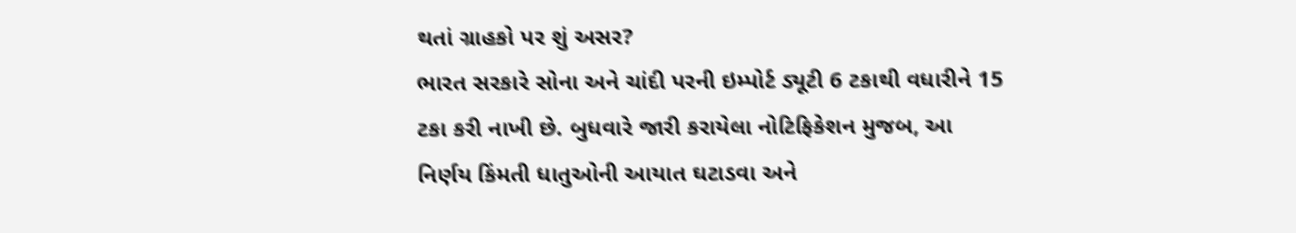થતાં ગ્રાહકો પર શું અસર?
ભારત સરકારે સોના અને ચાંદી પરની ઇમ્પોર્ટ ડ્યૂટી 6 ટકાથી વધારીને 15 ટકા કરી નાખી છે. બુધવારે જારી કરાયેલા નોટિફિકેશન મુજબ, આ નિર્ણય કિંમતી ધાતુઓની આયાત ઘટાડવા અને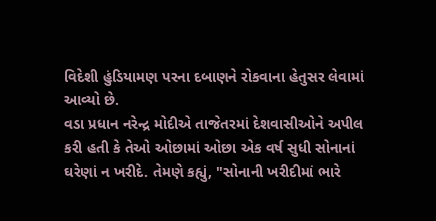વિદેશી હુંડિયામણ પરના દબાણને રોકવાના હેતુસર લેવામાં આવ્યો છે.
વડા પ્રધાન નરેન્દ્ર મોદીએ તાજેતરમાં દેશવાસીઓને અપીલ કરી હતી કે તેઓ ઓછામાં ઓછા એક વર્ષ સુધી સોનાનાં ઘરેણાં ન ખરીદે. તેમણે કહ્યું, "સોનાની ખરીદીમાં ભારે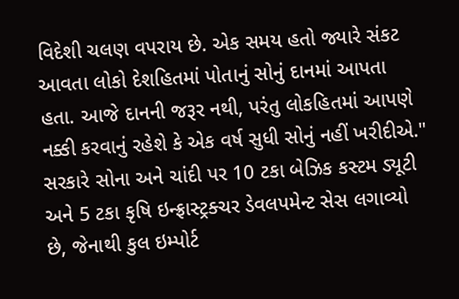વિદેશી ચલણ વપરાય છે. એક સમય હતો જ્યારે સંકટ આવતા લોકો દેશહિતમાં પોતાનું સોનું દાનમાં આપતા હતા. આજે દાનની જરૂર નથી, પરંતુ લોકહિતમાં આપણે નક્કી કરવાનું રહેશે કે એક વર્ષ સુધી સોનું નહીં ખરીદીએ."
સરકારે સોના અને ચાંદી પર 10 ટકા બેઝિક કસ્ટમ ડ્યૂટી અને 5 ટકા કૃષિ ઇન્ફ્રાસ્ટ્રક્ચર ડેવલપમેન્ટ સેસ લગાવ્યો છે, જેનાથી કુલ ઇમ્પોર્ટ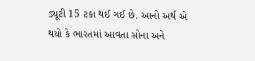ડ્યૂટી 15 ટકા થઈ ગઈ છે. આનો અર્થ એ થયો કે ભારતમાં આવતા સોના અને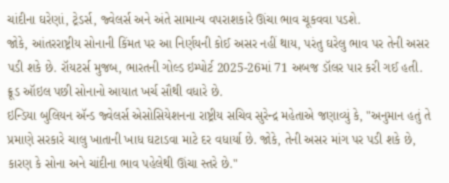ચાંદીના ઘરેણાં, ટ્રેડર્સ, જ્વેલર્સ અને અંતે સામાન્ય વપરાશકારે ઊંચા ભાવ ચૂકવવા પડશે.
જોકે, આંતરરાષ્ટ્રીય સોનાની કિંમત પર આ નિર્ણયની કોઈ અસર નહીં થાય, પરંતુ ઘરેલુ ભાવ પર તેની અસર પડી શકે છે. રૉયટર્સ મુજબ, ભારતની ગોલ્ડ ઇમ્પોર્ટ 2025-26માં 71 અબજ ડૉલર પાર કરી ગઈ હતી. ક્રૂડ ઑઇલ પછી સોનાનો આયાત ખર્ચ સૌથી વધારે છે.
ઇન્ડિયા બુલિયન ઍન્ડ જ્વેલર્સ એસોસિયેશનના રાષ્ટ્રીય સચિવ સુરેન્દ્ર મહેતાએ જણાવ્યું કે, "અનુમાન હતું તે પ્રમાણે સરકારે ચાલુ ખાતાની ખાધ ઘટાડવા માટે દર વધાર્યા છે. જોકે, તેની અસર માંગ પર પડી શકે છે, કારણ કે સોના અને ચાંદીના ભાવ પહેલેથી ઊંચા સ્તરે છે."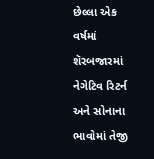છેલ્લા એક વર્ષમાં શૅરબજારમાં નેગેટિવ રિટર્ન અને સોનાના ભાવોમાં તેજી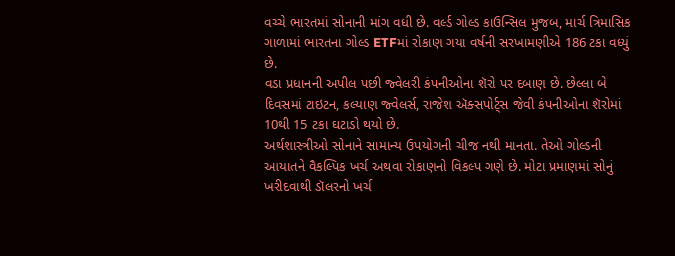વચ્ચે ભારતમાં સોનાની માંગ વધી છે. વર્લ્ડ ગોલ્ડ કાઉન્સિલ મુજબ, માર્ચ ત્રિમાસિક ગાળામાં ભારતના ગોલ્ડ ETFમાં રોકાણ ગયા વર્ષની સરખામણીએ 186 ટકા વધ્યું છે.
વડા પ્રધાનની અપીલ પછી જ્વેલરી કંપનીઓના શૅરો પર દબાણ છે. છેલ્લા બે દિવસમાં ટાઇટન, કલ્યાણ જ્વેલર્સ, રાજેશ ઍક્સપોર્ટ્સ જેવી કંપનીઓના શૅરોમાં 10થી 15 ટકા ઘટાડો થયો છે.
અર્થશાસ્ત્રીઓ સોનાને સામાન્ય ઉપયોગની ચીજ નથી માનતા. તેઓ ગોલ્ડની આયાતને વૈકલ્પિક ખર્ચ અથવા રોકાણનો વિકલ્પ ગણે છે. મોટા પ્રમાણમાં સોનું ખરીદવાથી ડૉલરનો ખર્ચ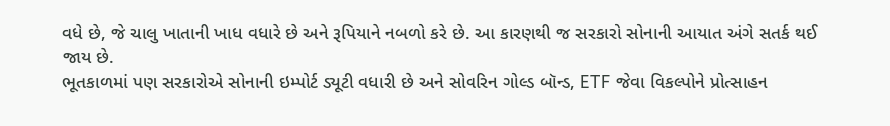વધે છે, જે ચાલુ ખાતાની ખાધ વધારે છે અને રૂપિયાને નબળો કરે છે. આ કારણથી જ સરકારો સોનાની આયાત અંગે સતર્ક થઈ જાય છે.
ભૂતકાળમાં પણ સરકારોએ સોનાની ઇમ્પોર્ટ ડ્યૂટી વધારી છે અને સોવરિન ગોલ્ડ બૉન્ડ, ETF જેવા વિકલ્પોને પ્રોત્સાહન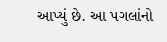આપ્યું છે. આ પગલાંનો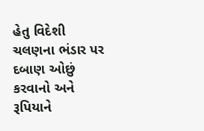હેતુ વિદેશી ચલણના ભંડાર પર દબાણ ઓછું કરવાનો અને રૂપિયાને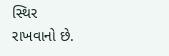સ્થિર રાખવાનો છે.